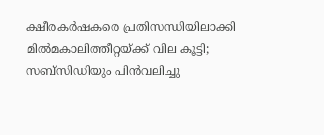ക്ഷീരകര്‍ഷകരെ പ്രതിസന്ധിയിലാക്കി മില്‍മകാലിത്തീറ്റയ്ക്ക് വില കൂട്ടി; സബ്സിഡിയും പിന്‍വലിച്ചു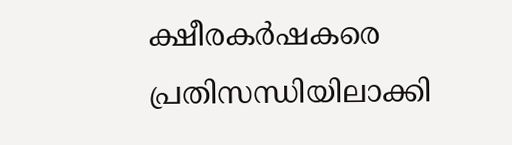ക്ഷീരകര്‍ഷകരെ പ്രതിസന്ധിയിലാക്കി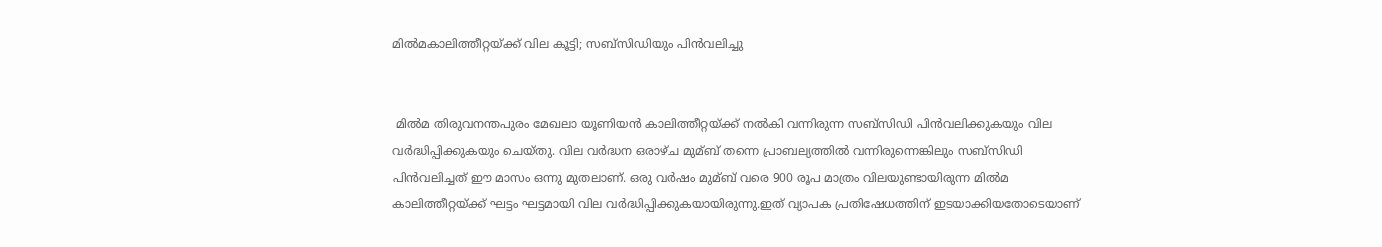മില്‍മകാലിത്തീറ്റയ്ക്ക് വില കൂട്ടി; സബ്സിഡിയും പിന്‍വലിച്ചു


 മില്‍മ തിരുവനന്തപുരം മേഖലാ യൂണിയന്‍ കാലിത്തീറ്റയ്ക്ക് നല്‍കി വന്നിരുന്ന സബ്സിഡി പിന്‍വലിക്കുകയും വില വര്‍ദ്ധിപ്പിക്കുകയും ചെയ്തു. വില വര്‍ദ്ധന ഒരാഴ്ച മുമ്ബ് തന്നെ പ്രാബല്യത്തില്‍ വന്നിരുന്നെങ്കിലും സബ്സിഡി പിന്‍വലിച്ചത് ഈ മാസം ഒന്നു മുതലാണ്. ഒരു വര്‍ഷം മുമ്ബ് വരെ 900 രൂപ മാത്രം വിലയുണ്ടായിരുന്ന മില്‍മ കാലിത്തീറ്റയ്ക്ക് ഘട്ടം ഘട്ടമായി വില വര്‍ദ്ധിപ്പിക്കുകയായിരുന്നു.ഇത് വ്യാപക പ്രതിഷേധത്തിന് ഇടയാക്കിയതോടെയാണ്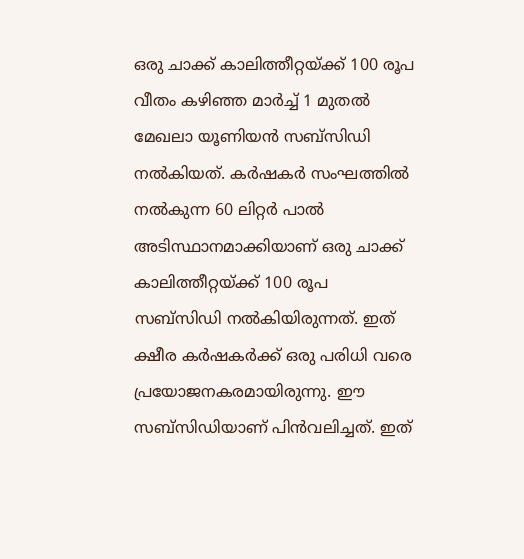ഒരു ചാക്ക് കാലിത്തീറ്റയ്ക്ക് 100 രൂപ വീതം കഴിഞ്ഞ മാര്‍ച്ച്‌ 1 മുതല്‍ മേഖലാ യൂണിയന്‍ സബ്സിഡി നല്‍കിയത്. കര്‍ഷകര്‍ സംഘത്തില്‍ നല്‍കുന്ന 60 ലിറ്റര്‍ പാല്‍ അടിസ്ഥാനമാക്കിയാണ് ഒരു ചാക്ക് കാലിത്തീറ്റയ്ക്ക് 100 രൂപ സബ്സിഡി നല്‍കിയിരുന്നത്. ഇത് ക്ഷീര കര്‍ഷകര്‍ക്ക് ഒരു പരിധി വരെ പ്രയോജനകരമായിരുന്നു. ഈ സബ്സിഡിയാണ് പിന്‍വലിച്ചത്. ഇത്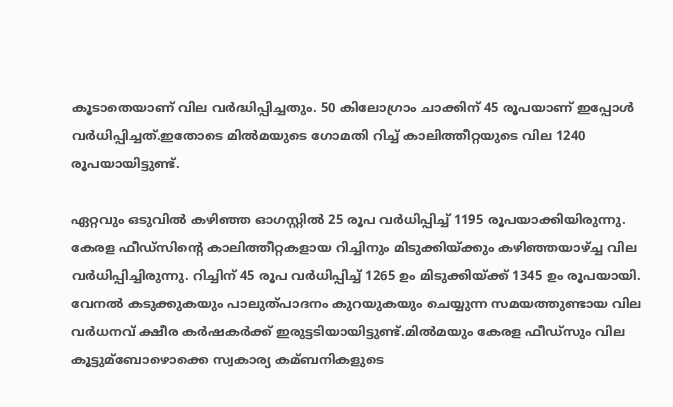കൂടാതെയാണ് വില വര്‍ദ്ധിപ്പിച്ചതും. 50 കിലോഗ്രാം ചാക്കിന് 45 രൂപയാണ് ഇപ്പോള്‍ വര്‍ധിപ്പിച്ചത്.ഇതോടെ മില്‍മയുടെ ഗോമതി റിച്ച്‌ കാലിത്തീറ്റയുടെ വില 1240 രൂപയായിട്ടുണ്ട്.

ഏറ്റവും ഒടുവില്‍ കഴിഞ്ഞ ഓഗസ്റ്റില്‍ 25 രൂപ വര്‍ധിപ്പിച്ച്‌ 1195 രൂപയാക്കിയിരുന്നു. കേരള ഫീഡ്‌സിന്‍റെ കാലിത്തീറ്റകളായ റിച്ചിനും മിടുക്കിയ്ക്കും കഴിഞ്ഞയാഴ്ച്ച വില വര്‍ധിപ്പിച്ചിരുന്നു. റിച്ചിന് 45 രൂപ വര്‍ധിപ്പിച്ച്‌ 1265 ഉം മിടുക്കിയ്ക്ക് 1345 ഉം രൂപയായി. വേനല്‍ കടുക്കുകയും പാലുത്പാദനം കുറയുകയും ചെയ്യുന്ന സമയത്തുണ്ടായ വില വര്‍ധനവ് ക്ഷീര കര്‍ഷകര്‍ക്ക് ഇരുട്ടടിയായിട്ടുണ്ട്.മില്‍മയും കേരള ഫീഡ്സും വില കൂട്ടുമ്ബോഴൊക്കെ സ്വകാര്യ കമ്ബനികളുടെ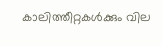കാലിത്തീറ്റകള്‍ക്കും വില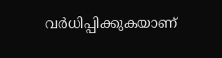വര്‍ധിപ്പിക്കുകയാണ്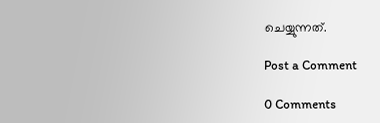ചെയ്യുന്നത്.

Post a Comment

0 Comments